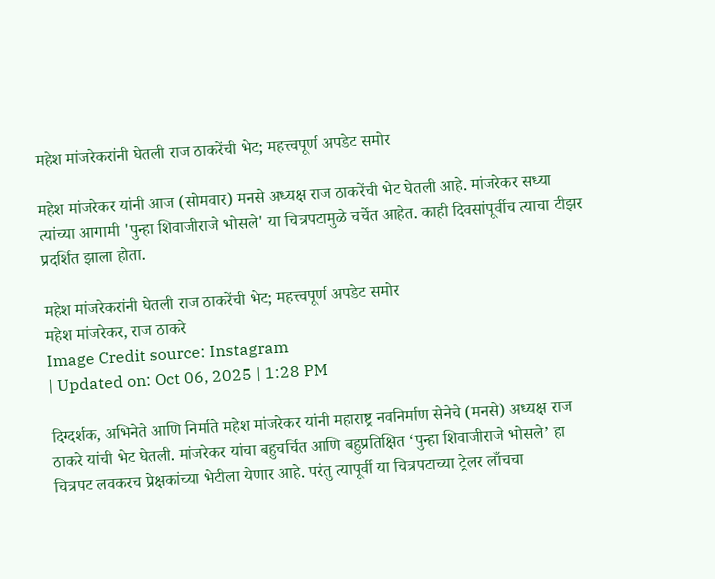महेश मांजरेकरांनी घेतली राज ठाकरेंची भेट; महत्त्वपूर्ण अपडेट समोर

महेश मांजरेकर यांनी आज (सोमवार) मनसे अध्यक्ष राज ठाकरेंची भेट घेतली आहे. मांजरेकर सध्या त्यांच्या आगामी 'पुन्हा शिवाजीराजे भोसले' या चित्रपटामुळे चर्चेत आहेत. काही दिवसांपूर्वीच त्याचा टीझर प्रदर्शित झाला होता.

महेश मांजरेकरांनी घेतली राज ठाकरेंची भेट; महत्त्वपूर्ण अपडेट समोर
महेश मांजरेकर, राज ठाकरे
Image Credit source: Instagram
| Updated on: Oct 06, 2025 | 1:28 PM

दिग्दर्शक, अभिनेते आणि निर्माते महेश मांजरेकर यांनी महाराष्ट्र नवनिर्माण सेनेचे (मनसे) अध्यक्ष राज ठाकरे यांची भेट घेतली. मांजरेकर यांचा बहुचर्चित आणि बहुप्रतिक्षित ‘पुन्हा शिवाजीराजे भोसले’ हा चित्रपट लवकरच प्रेक्षकांच्या भेटीला येणार आहे. परंतु त्यापूर्वी या चित्रपटाच्या ट्रेलर लाँचचा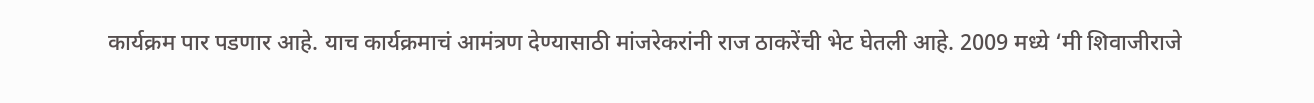कार्यक्रम पार पडणार आहे. याच कार्यक्रमाचं आमंत्रण देण्यासाठी मांजरेकरांनी राज ठाकरेंची भेट घेतली आहे. 2009 मध्ये ‘मी शिवाजीराजे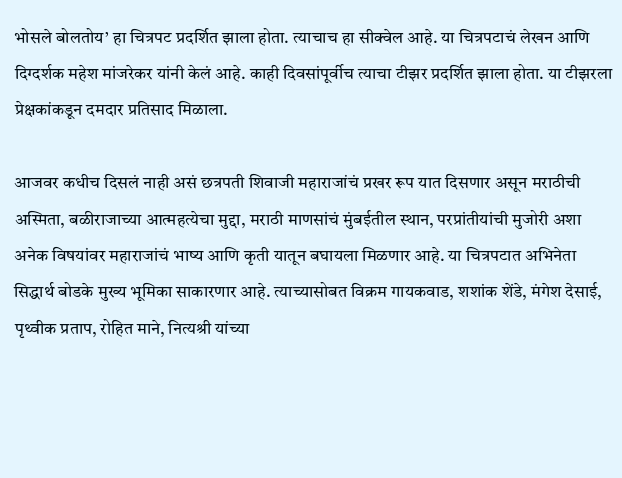भोसले बोलतोय’ हा चित्रपट प्रदर्शित झाला होता. त्याचाच हा सीक्वेल आहे. या चित्रपटाचं लेखन आणि दिग्दर्शक महेश मांजरेकर यांनी केलं आहे. काही दिवसांपूर्वीच त्याचा टीझर प्रदर्शित झाला होता. या टीझरला प्रेक्षकांकडून दमदार प्रतिसाद मिळाला.

आजवर कधीच दिसलं नाही असं छत्रपती शिवाजी महाराजांचं प्रखर रूप यात दिसणार असून मराठीची अस्मिता, बळीराजाच्या आत्महत्येचा मुद्दा, मराठी माणसांचं मुंबईतील स्थान, परप्रांतीयांची मुजोरी अशा अनेक विषयांवर महाराजांचं भाष्य आणि कृती यातून बघायला मिळणार आहे. या चित्रपटात अभिनेता सिद्धार्थ बोडके मुख्य भूमिका साकारणार आहे. त्याच्यासोबत विक्रम गायकवाड, शशांक शेंडे, मंगेश देसाई, पृथ्वीक प्रताप, रोहित माने, नित्यश्री यांच्या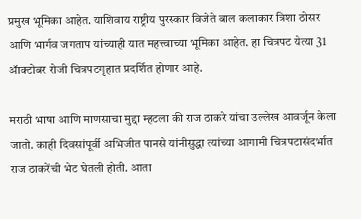प्रमुख भूमिका आहेत. याशिवाय राष्ट्रीय पुरस्कार विजेते बाल कलाकार त्रिशा ठोसर आणि भार्गव जगताप यांच्याही यात महत्त्वाच्या भूमिका आहेत. हा चित्रपट येत्या 31 ॲाक्टोबर रोजी चित्रपटगृहात प्रदर्शित होणार आहे.

मराठी भाषा आणि माणसाचा मुद्दा म्हटला की राज ठाकरे यांचा उल्लेख आवर्जून केला जातो. काही दिवसांपूर्वी अभिजीत पानसे यांनीसुद्धा त्यांच्या आगामी चित्रपटासंदर्भात राज ठाकरेंची भेट घेतली होती. आता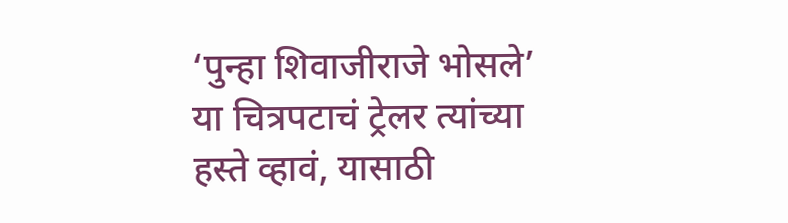‘पुन्हा शिवाजीराजे भोसले’ या चित्रपटाचं ट्रेलर त्यांच्या हस्ते व्हावं, यासाठी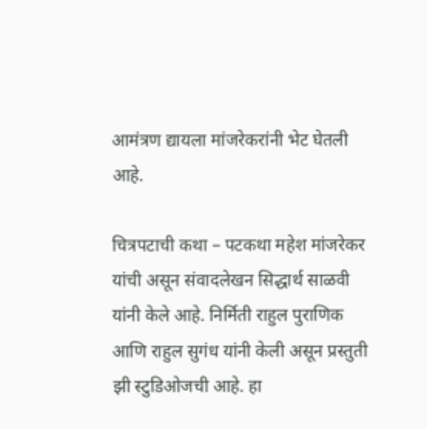आमंत्रण द्यायला मांजरेकरांनी भेट घेतली आहे.

चित्रपटाची कथा – पटकथा महेश मांजरेकर यांची असून संवादलेखन सिद्धार्थ साळवी यांनी केले आहे. निर्मिती राहुल पुराणिक आणि राहुल सुगंध यांनी केली असून प्रस्तुती झी स्टुडिओजची आहे. हा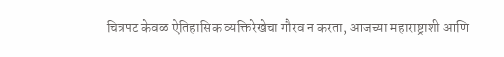चित्रपट केवळ ऐतिहासिक व्यक्तिरेखेचा गौरव न करता, आजच्या महाराष्ट्राशी आणि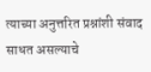त्याच्या अनुत्तरित प्रश्नांशी संवाद साधत असल्याचे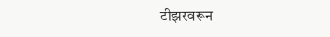टीझरवरून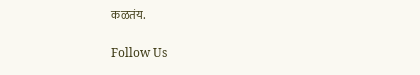कळतंय.

Follow Us